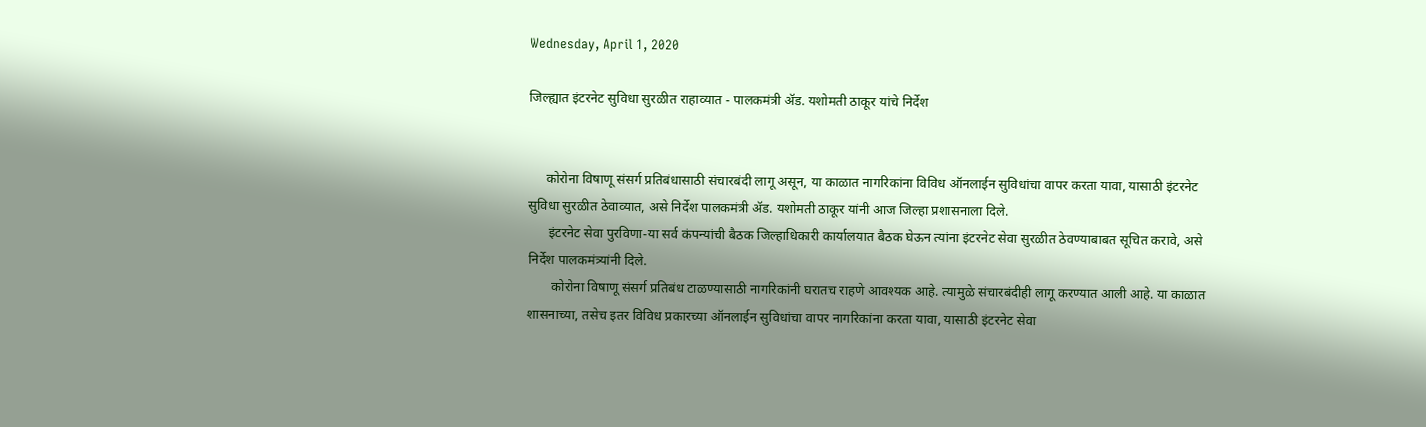Wednesday, April 1, 2020

जिल्ह्यात इंटरनेट सुविधा सुरळीत राहाव्यात - पालकमंत्री ॲड. यशोमती ठाकूर यांचे निर्देश


     कोरोना विषाणू संसर्ग प्रतिबंधासाठी संचारबंदी लागू असून, या काळात नागरिकांना विविध ऑनलाईन सुविधांचा वापर करता यावा, यासाठी इंटरनेट सुविधा सुरळीत ठेवाव्यात, असे निर्देश पालकमंत्री ॲड. यशोमती ठाकूर यांनी आज जिल्हा प्रशासनाला दिले.
      इंटरनेट सेवा पुरविणा-या सर्व कंपन्यांची बैठक जिल्हाधिकारी कार्यालयात बैठक घेऊन त्यांना इंटरनेट सेवा सुरळीत ठेवण्याबाबत सूचित करावे, असे निर्देश पालकमंत्र्यांनी दिले.
       कोरोना विषाणू संसर्ग प्रतिबंध टाळण्यासाठी नागरिकांनी घरातच राहणे आवश्यक आहे. त्यामुळे संचारबंदीही लागू करण्यात आली आहे. या काळात शासनाच्या, तसेच इतर विविध प्रकारच्या ऑनलाईन सुविधांचा वापर नागरिकांना करता यावा, यासाठी इंटरनेट सेवा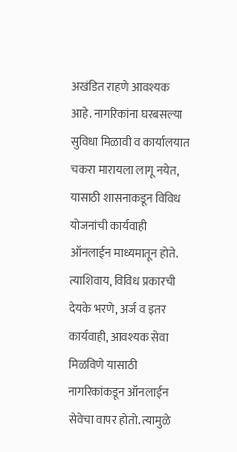अखंडित राहणे आवश्यक आहे. नागरिकांना घरबसल्या सुविधा मिळावी व कार्यालयात चकरा मारायला लागू नयेत, यासाठी शासनाकडून विविध योजनांची कार्यवाही ऑनलाईन माध्यमातून होते. त्याशिवाय, विविध प्रकारची देयके भरणे, अर्ज व इतर कार्यवाही, आवश्यक सेवा मिळविणे यासाठी नागरिकांकडून ऑनलाईन सेवेचा वापर होतो. त्यामुळे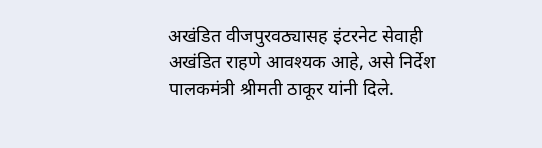अखंडित वीजपुरवठ्यासह इंटरनेट सेवाही अखंडित राहणे आवश्यक आहे, असे निर्देश पालकमंत्री श्रीमती ठाकूर यांनी दिले.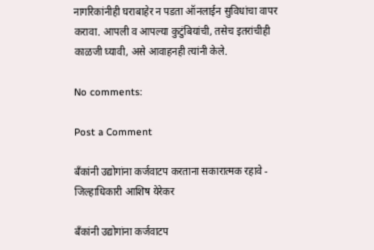नागरिकांनीही घराबाहेर न पडता ऑनलाईन सुविधांचा वापर करावा. आपली व आपल्या कुटुंबियांची, तसेच इतरांचीही काळजी घ्यावी, असे आवाहनही त्यांनी केले.

No comments:

Post a Comment

बँकांनी उद्योगांना कर्जवाटप करताना सकारात्मक रहावे - जिल्हाधिकारी आशिष येरेकर

बँकांनी उद्योगांना कर्जवाटप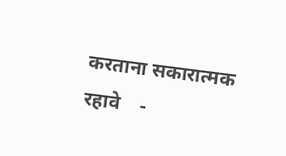करताना सकारात्मक रहावे    -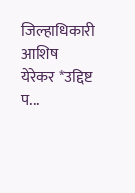जिल्हाधिकारी आशिष येरेकर *उद्दिष्ट प...